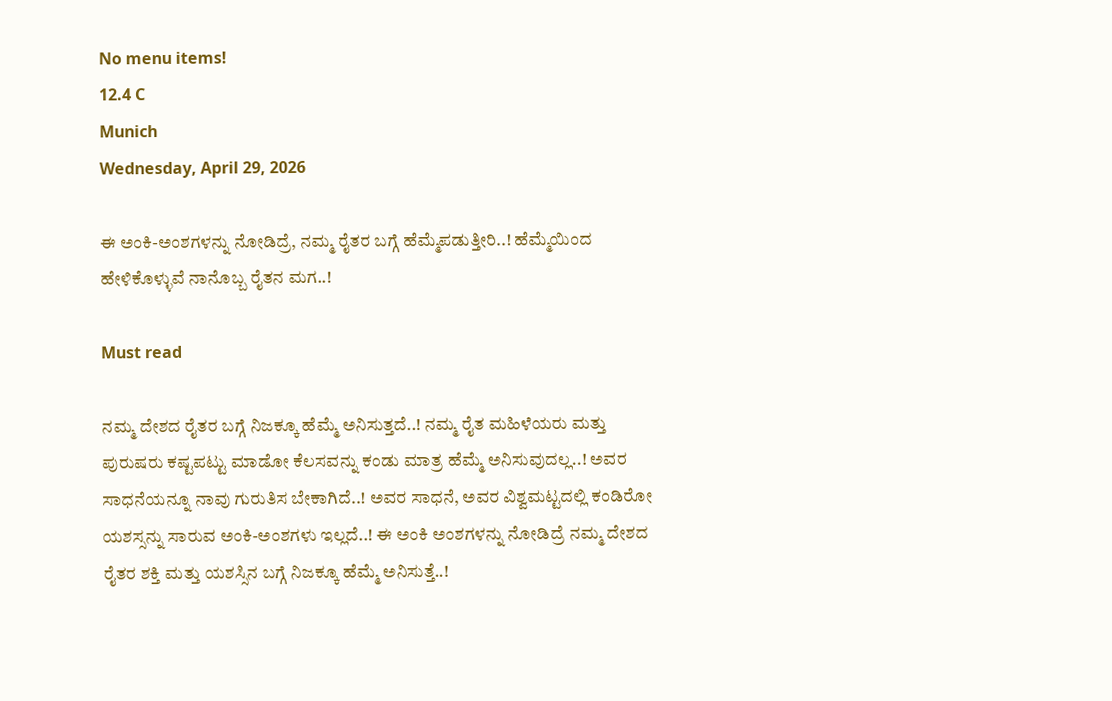No menu items!
12.4 C
Munich
Wednesday, April 29, 2026

ಈ ಅಂಕಿ-ಅಂಶಗಳನ್ನು ನೋಡಿದ್ರೆ, ನಮ್ಮ ರೈತರ ಬಗ್ಗೆ ಹೆಮ್ಮೆಪಡುತ್ತೀರಿ..! ಹೆಮ್ಮೆಯಿಂದ ಹೇಳಿಕೊಳ್ಳುವೆ ನಾನೊಬ್ಬ ರೈತನ ಮಗ..!

Must read

ನಮ್ಮ ದೇಶದ ರೈತರ ಬಗ್ಗೆ ನಿಜಕ್ಕೂ ಹೆಮ್ಮೆ ಅನಿಸುತ್ತದೆ..! ನಮ್ಮ ರೈತ ಮಹಿಳೆಯರು ಮತ್ತು ಪುರುಷರು ಕಷ್ಟಪಟ್ಟು ಮಾಡೋ ಕೆಲಸವನ್ನು ಕಂಡು ಮಾತ್ರ ಹೆಮ್ಮೆ ಅನಿಸುವುದಲ್ಲ..! ಅವರ ಸಾಧನೆಯನ್ನೂ ನಾವು ಗುರುತಿಸ ಬೇಕಾಗಿದೆ..! ಅವರ ಸಾಧನೆ, ಅವರ ವಿಶ್ವಮಟ್ಟದಲ್ಲಿ ಕಂಡಿರೋ ಯಶಸ್ಸನ್ನು ಸಾರುವ ಅಂಕಿ-ಅಂಶಗಳು ಇಲ್ಲದೆ..! ಈ ಅಂಕಿ ಅಂಶಗಳನ್ನು ನೋಡಿದ್ರೆ ನಮ್ಮ ದೇಶದ ರೈತರ ಶಕ್ತಿ ಮತ್ತು ಯಶಸ್ಸಿನ ಬಗ್ಗೆ ನಿಜಕ್ಕೂ ಹೆಮ್ಮೆ ಅನಿಸುತ್ತೆ..!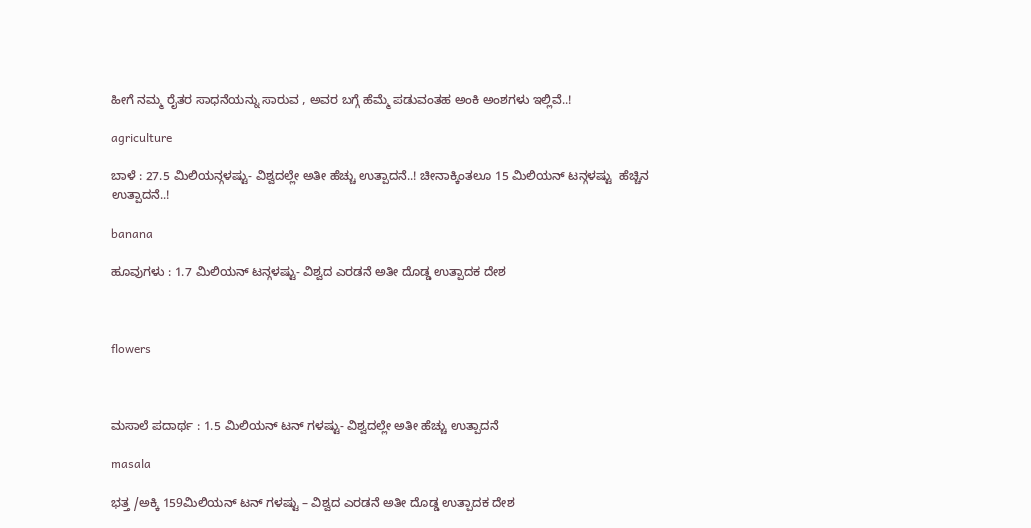ಹೀಗೆ ನಮ್ಮ ರೈತರ ಸಾಧನೆಯನ್ನು ಸಾರುವ , ಅವರ ಬಗ್ಗೆ ಹೆಮ್ಮೆ ಪಡುವಂತಹ ಅಂಕಿ ಅಂಶಗಳು ಇಲ್ಲಿವೆ..!

agriculture

ಬಾಳೆ : 27.5 ಮಿಲಿಯನ್ಗಳಷ್ಟು- ವಿಶ್ವದಲ್ಲೇ ಅತೀ ಹೆಚ್ಚು ಉತ್ಪಾದನೆ..! ಚೀನಾಕ್ಕಿಂತಲೂ 15 ಮಿಲಿಯನ್ ಟನ್ಗಳಷ್ಟು  ಹೆಚ್ಚಿನ ಉತ್ಪಾದನೆ..!

banana

ಹೂವುಗಳು : 1.7 ಮಿಲಿಯನ್ ಟನ್ಗಳಷ್ಟು- ವಿಶ್ವದ ಎರಡನೆ ಅತೀ ದೊಡ್ಡ ಉತ್ಪಾದಕ ದೇಶ



flowers



ಮಸಾಲೆ ಪದಾರ್ಥ : 1.5 ಮಿಲಿಯನ್ ಟನ್ ಗಳಷ್ಟು- ವಿಶ್ವದಲ್ಲೇ ಅತೀ ಹೆಚ್ಚು ಉತ್ಪಾದನೆ

masala

ಭತ್ತ /ಅಕ್ಕಿ 159ಮಿಲಿಯನ್ ಟನ್ ಗಳಷ್ಟು – ವಿಶ್ವದ ಎರಡನೆ ಅತೀ ದೊಡ್ಡ ಉತ್ಪಾದಕ ದೇಶ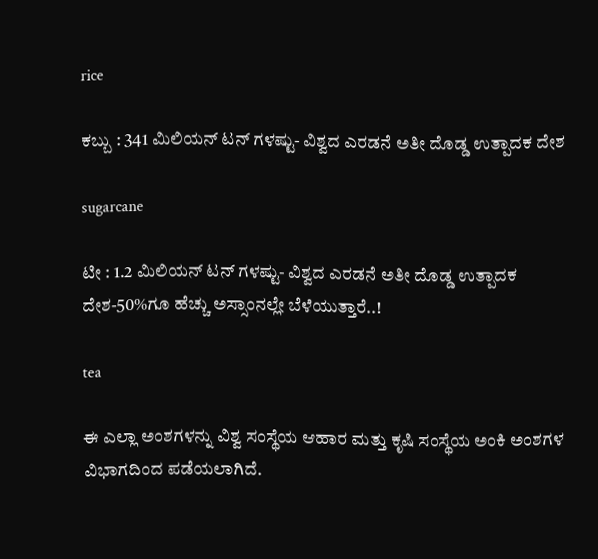rice

ಕಬ್ಬು : 341 ಮಿಲಿಯನ್ ಟನ್ ಗಳಷ್ಟು- ವಿಶ್ವದ ಎರಡನೆ ಅತೀ ದೊಡ್ಡ ಉತ್ಪಾದಕ ದೇಶ

sugarcane

ಟೀ : 1.2 ಮಿಲಿಯನ್ ಟನ್ ಗಳಷ್ಟು- ವಿಶ್ವದ ಎರಡನೆ ಅತೀ ದೊಡ್ಡ ಉತ್ಪಾದಕ ದೇಶ-50%ಗೂ ಹೆಚ್ಚು ಅಸ್ಸಾಂನಲ್ಲೇ ಬೆಳೆಯುತ್ತಾರೆ..!

tea

ಈ ಎಲ್ಲಾ ಅಂಶಗಳನ್ನು ವಿಶ್ವ ಸಂಸ್ಥೆಯ ಆಹಾರ ಮತ್ತು ಕೃಷಿ ಸಂಸ್ಥೆಯ ಅಂಕಿ ಅಂಶಗಳ ವಿಭಾಗದಿಂದ ಪಡೆಯಲಾಗಿದೆ.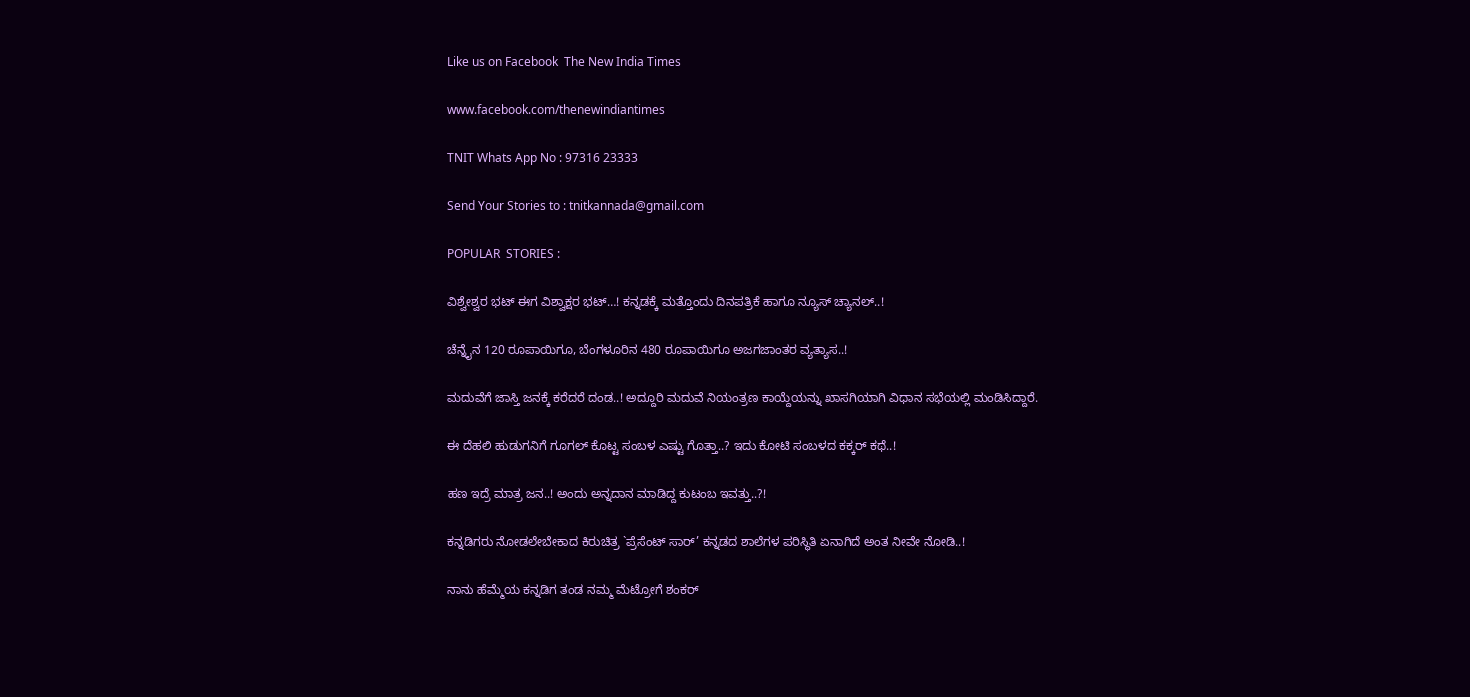Like us on Facebook  The New India Times

www.facebook.com/thenewindiantimes

TNIT Whats App No : 97316 23333

Send Your Stories to : tnitkannada@gmail.com

POPULAR  STORIES :

ವಿಶ್ವೇಶ್ವರ ಭಟ್ ಈಗ ವಿಶ್ವಾಕ್ಷರ ಭಟ್…! ಕನ್ನಡಕ್ಕೆ ಮತ್ತೊಂದು ದಿನಪತ್ರಿಕೆ ಹಾಗೂ ನ್ಯೂಸ್ ಚ್ಯಾನಲ್..!

ಚೆನ್ನೈನ 120 ರೂಪಾಯಿಗೂ, ಬೆಂಗಳೂರಿನ 480 ರೂಪಾಯಿಗೂ ಅಜಗಜಾಂತರ ವ್ಯತ್ಯಾಸ..!

ಮದುವೆಗೆ ಜಾಸ್ತಿ ಜನಕ್ಕೆ ಕರೆದರೆ ದಂಡ..! ಅದ್ದೂರಿ ಮದುವೆ ನಿಯಂತ್ರಣ ಕಾಯ್ದೆಯನ್ನು ಖಾಸಗಿಯಾಗಿ ವಿಧಾನ ಸಭೆಯಲ್ಲಿ ಮಂಡಿಸಿದ್ದಾರೆ.

ಈ ದೆಹಲಿ ಹುಡುಗನಿಗೆ ಗೂಗಲ್ ಕೊಟ್ಟ ಸಂಬಳ ಎಷ್ಟು ಗೊತ್ತಾ..? ಇದು ಕೋಟಿ ಸಂಬಳದ ಕಕ್ಕರ್ ಕಥೆ..!

ಹಣ ಇದ್ರೆ ಮಾತ್ರ ಜನ..! ಅಂದು ಅನ್ನದಾನ ಮಾಡಿದ್ದ ಕುಟಂಬ ಇವತ್ತು..?!

ಕನ್ನಡಿಗರು ನೋಡಲೇಬೇಕಾದ ಕಿರುಚಿತ್ರ `ಪ್ರೆಸೆಂಟ್ ಸಾರ್’ ಕನ್ನಡದ ಶಾಲೆಗಳ ಪರಿಸ್ಥಿತಿ ಏನಾಗಿದೆ ಅಂತ ನೀವೇ ನೋಡಿ..!

ನಾನು ಹೆಮ್ಮೆಯ ಕನ್ನಡಿಗ ತಂಡ ನಮ್ಮ ಮೆಟ್ರೋಗೆ ಶಂಕರ್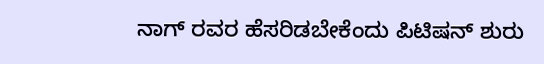ನಾಗ್ ರವರ ಹೆಸರಿಡಬೇಕೆಂದು ಪಿಟಿಷನ್ ಶುರು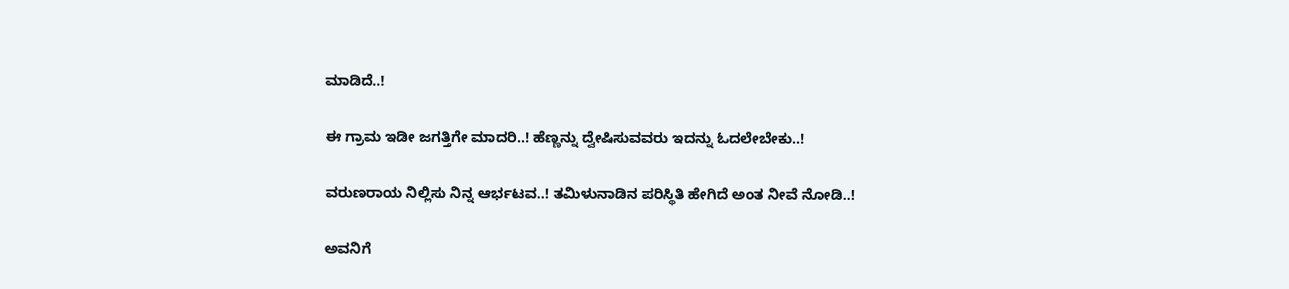ಮಾಡಿದೆ..!

ಈ ಗ್ರಾಮ ಇಡೀ ಜಗತ್ತಿಗೇ ಮಾದರಿ..! ಹೆಣ್ಣನ್ನು ದ್ವೇಷಿಸುವವರು ಇದನ್ನು ಓದಲೇಬೇಕು..!

ವರುಣರಾಯ ನಿಲ್ಲಿಸು ನಿನ್ನ ಆರ್ಭಟವ..! ತಮಿಳುನಾಡಿನ ಪರಿಸ್ಥಿತಿ ಹೇಗಿದೆ ಅಂತ ನೀವೆ ನೋಡಿ..!

ಅವನಿಗೆ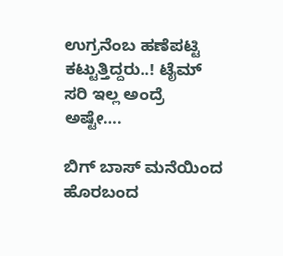ಉಗ್ರನೆಂಬ ಹಣೆಪಟ್ಟಿ ಕಟ್ಟುತ್ತಿದ್ದರು..! ಟೈಮ್ ಸರಿ ಇಲ್ಲ ಅಂದ್ರೆ ಅಷ್ಟೇ….

ಬಿಗ್ ಬಾಸ್ ಮನೆಯಿಂದ ಹೊರಬಂದ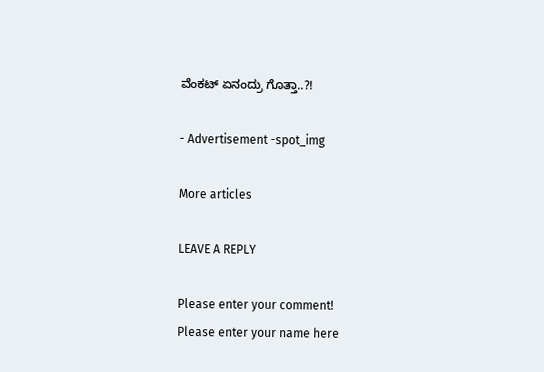ವೆಂಕಟ್ ಏನಂದ್ರು ಗೊತ್ತಾ..?!

- Advertisement -spot_img

More articles

LEAVE A REPLY

Please enter your comment!
Please enter your name here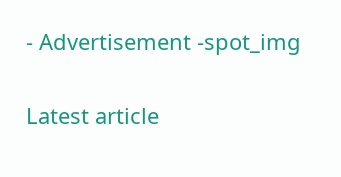- Advertisement -spot_img

Latest article